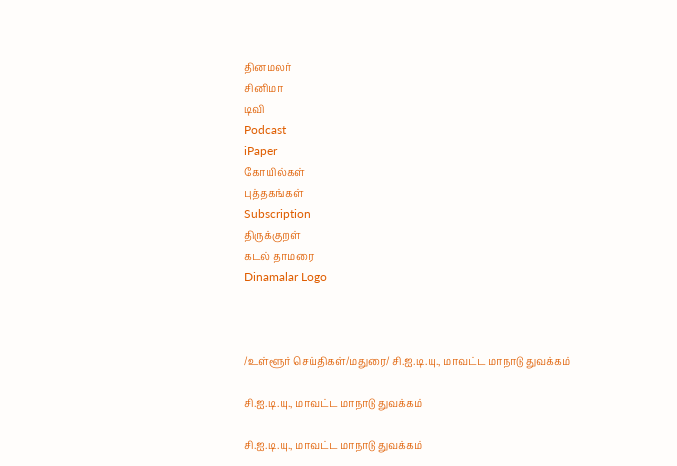தினமலர்
சினிமா
டிவி
Podcast
iPaper
கோயில்கள்
புத்தகங்கள்
Subscription
திருக்குறள்
கடல் தாமரை
Dinamalar Logo



/உள்ளூர் செய்திகள்/மதுரை/ சி.ஐ.டி.யு., மாவட்ட மாநாடு துவக்கம்

சி.ஐ.டி.யு., மாவட்ட மாநாடு துவக்கம்

சி.ஐ.டி.யு., மாவட்ட மாநாடு துவக்கம்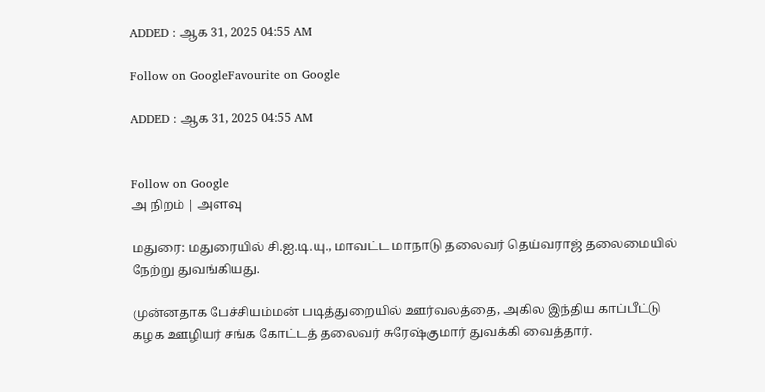ADDED : ஆக 31, 2025 04:55 AM

Follow on GoogleFavourite on Google

ADDED : ஆக 31, 2025 04:55 AM


Follow on Google
அ நிறம் | அளவு

மதுரை: மதுரையில் சி.ஐ.டி.யு., மாவட்ட மாநாடு தலைவர் தெய்வராஜ் தலைமையில் நேற்று துவங்கியது.

முன்னதாக பேச்சியம்மன் படித்துறையில் ஊர்வலத்தை, அகில இந்திய காப்பீட்டு கழக ஊழியர் சங்க கோட்டத் தலைவர் சுரேஷ்குமார் துவக்கி வைத்தார்.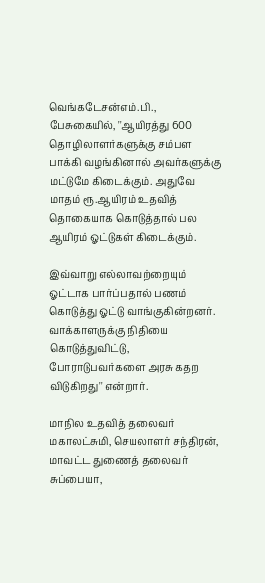வெங்கடேசன்எம்.பி., பேசுகையில், ''ஆயிரத்து 600 தொழிலாளர்களுக்கு சம்பள பாக்கி வழங்கினால் அவர்களுக்கு மட்டுமே கிடைக்கும். அதுவே மாதம் ரூ.ஆயிரம் உதவித் தொகையாக கொடுத்தால் பல ஆயிரம் ஓட்டுகள் கிடைக்கும்.

இவ்வாறு எல்லாவற்றையும் ஓட்டாக பார்ப்பதால் பணம் கொடுத்து ஓட்டு வாங்குகின்றனர். வாக்காளருக்கு நிதியை கொடுத்துவிட்டு, போராடுபவர்களை அரசு கதற விடுகிறது'' என்றார்.

மாநில உதவித் தலைவர் மகாலட்சுமி, செயலாளர் சந்திரன், மாவட்ட துணைத் தலைவர் சுப்பையா,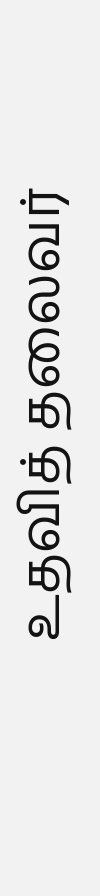உதவித் தலைவர்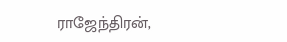ராஜேந்திரன்,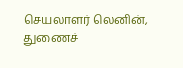செயலாளர் லெனின், துணைச்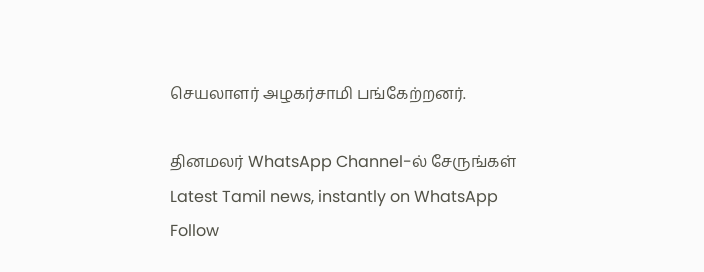செயலாளர் அழகர்சாமி பங்கேற்றனர்.

தினமலர் WhatsApp Channel-ல் சேருங்கள்
Latest Tamil news, instantly on WhatsApp
Follow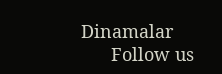Dinamalar
      Follow us